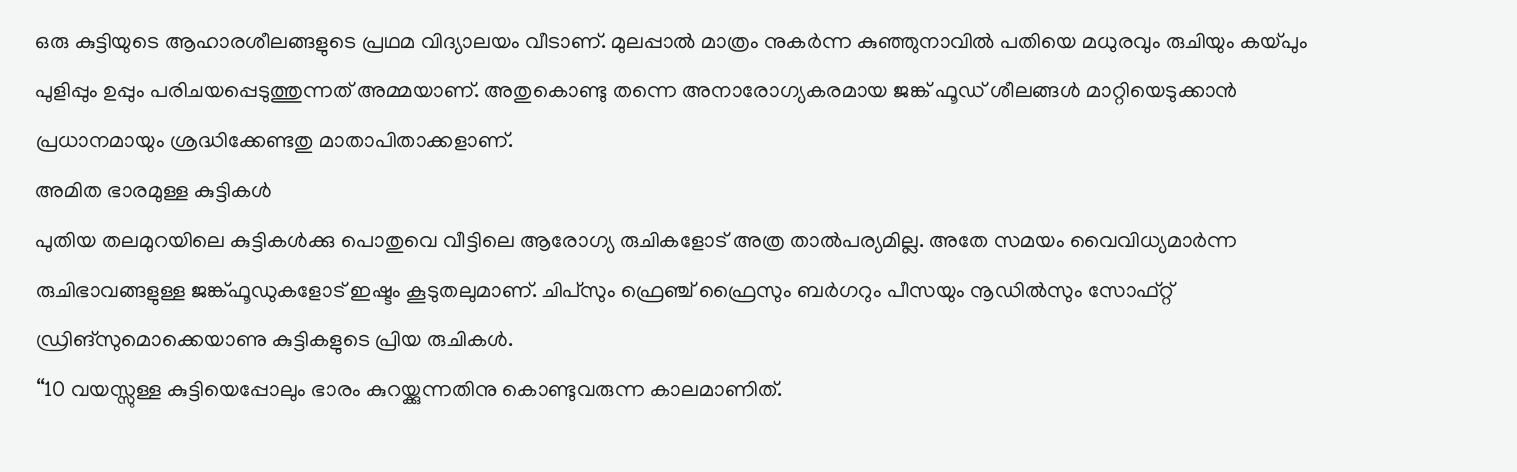ഒരു കുട്ടിയുടെ ആഹാരശീലങ്ങളുടെ പ്രഥമ വിദ്യാലയം വീടാണ്. മുലപ്പാൽ മാത്രം നുകർന്ന കുഞ്ഞുനാവിൽ പതിയെ മധുരവും രുചിയും കയ്പും പുളിപ്പും ഉപ്പും പരിചയപ്പെടുത്തുന്നത് അമ്മയാണ്. അതുകൊണ്ടു തന്നെ അനാരോഗ്യകരമായ ജങ്ക് ഫൂഡ് ശീലങ്ങൾ മാറ്റിയെടുക്കാൻ പ്രധാനമായും ശ്രദ്ധിക്കേണ്ടതു മാതാപിതാക്കളാണ്.
അമിത ഭാരമുള്ള കുട്ടികൾ
പുതിയ തലമുറയിലെ കുട്ടികൾക്കു പൊതുവെ വീട്ടിലെ ആരോഗ്യ രുചികളോട് അത്ര താൽപര്യമില്ല. അതേ സമയം വൈവിധ്യമാർന്ന രുചിഭാവങ്ങളുള്ള ജങ്ക്ഫൂഡുകളോട് ഇഷ്ടം കൂടുതലുമാണ്. ചിപ്സും ഫ്രെഞ്ച് ഫ്രൈസും ബർഗറും പീസയും നൂഡിൽസും സോഫ്റ്റ് ഡ്രിങ്സുമൊക്കെയാണു കുട്ടികളുടെ പ്രിയ രുചികൾ.
‘‘10 വയസ്സുള്ള കുട്ടിയെപ്പോലും ഭാരം കുറയ്ക്കുന്നതിനു കൊണ്ടുവരുന്ന കാലമാണിത്.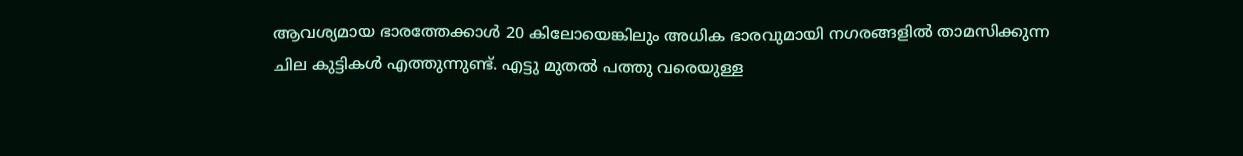ആവശ്യമായ ഭാരത്തേക്കാൾ 20 കിലോയെങ്കിലും അധിക ഭാരവുമായി നഗരങ്ങളിൽ താമസിക്കുന്ന ചില കുട്ടികൾ എത്തുന്നുണ്ട്. എട്ടു മുതൽ പത്തു വരെയുള്ള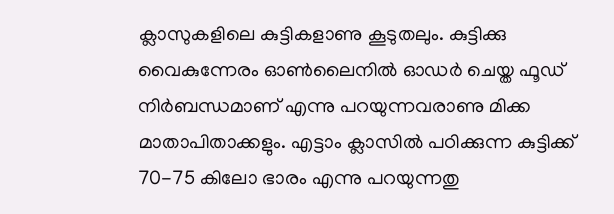ക്ലാസുകളിലെ കുട്ടികളാണു കൂടുതലും. കുട്ടിക്കു വൈകുന്നേരം ഓൺലൈനിൽ ഓഡർ ചെയ്ത ഫൂഡ് നിർബന്ധമാണ് എന്നു പറയുന്നവരാണു മിക്ക മാതാപിതാക്കളും. എട്ടാം ക്ലാസിൽ പഠിക്കുന്ന കുട്ടിക്ക് 70-75 കിലോ ഭാരം എന്നു പറയുന്നതു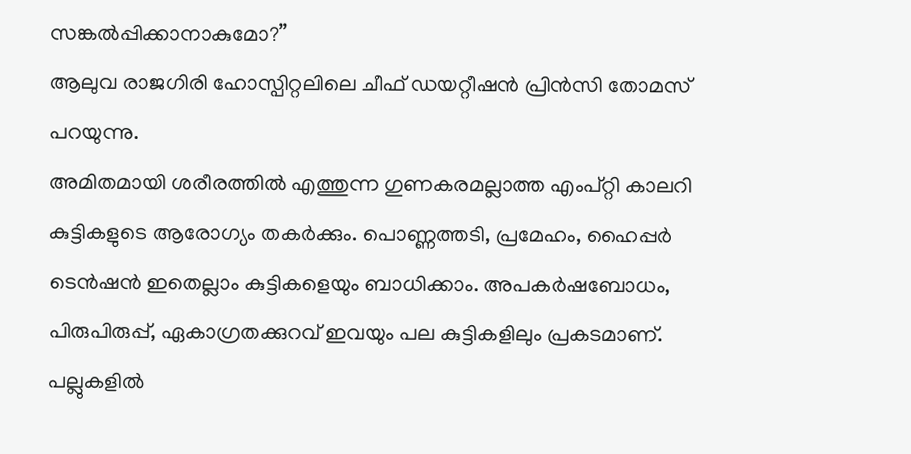സങ്കൽപ്പിക്കാനാകുമോ?’’
ആലുവ രാജഗിരി ഹോസ്പിറ്റലിലെ ചീഫ് ഡയറ്റീഷൻ പ്രിൻസി തോമസ് പറയുന്നു.
അമിതമായി ശരീരത്തിൽ എത്തുന്ന ഗുണകരമല്ലാത്ത എംപ്റ്റി കാലറി കുട്ടികളുടെ ആരോഗ്യം തകർക്കും. പൊണ്ണത്തടി, പ്രമേഹം, ഹൈപ്പർ ടെൻഷൻ ഇതെല്ലാം കുട്ടികളെയും ബാധിക്കാം. അപകർഷബോധം, പിരുപിരുപ്പ്, ഏകാഗ്രതക്കുറവ് ഇവയും പല കുട്ടികളിലും പ്രകടമാണ്. പല്ലുകളിൽ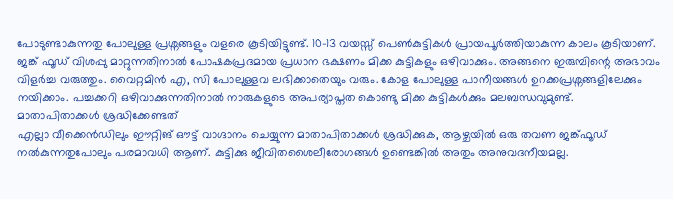പോടുണ്ടാകുന്നതു പോലുള്ള പ്രശ്നങ്ങളും വളരെ കൂടിയിട്ടുണ്ട്. 10-13 വയസ്സ് പെൺകുട്ടികൾ പ്രായപൂർത്തിയാകുന്ന കാലം കൂടിയാണ്. ജങ്ക് ഫൂഡ് വിശപ്പു മാറ്റുന്നതിനാൽ പോഷകപ്രദമായ പ്രധാന ഭക്ഷണം മിക്ക കുട്ടികളും ഒഴിവാക്കും. അങ്ങനെ ഇരുമ്പിന്റെ അഭാവം വിളർച്ച വരുത്തും. വൈറ്റമിൻ എ, സി പോലുള്ളവ ലഭിക്കാതെയും വരും. കോള പോലുള്ള പാനീയങ്ങൾ ഉറക്കപ്രശ്നങ്ങളിലേക്കും നയിക്കാം. പച്ചക്കറി ഒഴിവാക്കുന്നതിനാൽ നാരുകളുടെ അപര്യാപ്തത കൊണ്ടു മിക്ക കുട്ടികൾക്കും മലബന്ധവുമുണ്ട്.
മാതാപിതാക്കൾ ശ്രദ്ധിക്കേണ്ടത്
എല്ലാ വീക്കെൻഡിലും ഈറ്റിങ് ഔട്ട് വാഗ്ദാനം ചെയ്യുന്ന മാതാപിതാക്കൾ ശ്രദ്ധിക്കുക, ആഴ്ചയിൽ ഒരു തവണ ജങ്ക്ഫൂഡ് നൽകുന്നതുപോലും പരമാവധി ആണ്. കുട്ടിക്കു ജീവിതശൈലീരോഗങ്ങൾ ഉണ്ടെങ്കിൽ അതും അനുവദനീയമല്ല.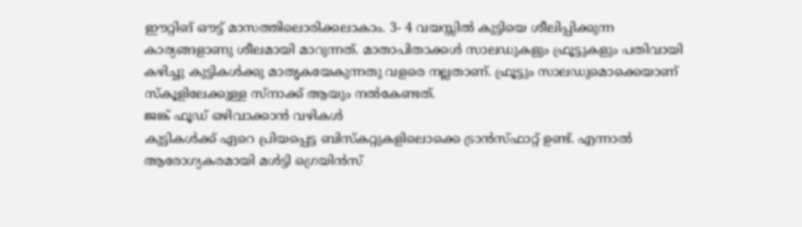ഈറ്റിങ് ഔട്ട് മാസത്തിലൊരിക്കലാകാം. 3- 4 വയസ്സിൽ കുട്ടിയെ ശീലിപ്പിക്കുന്ന കാര്യങ്ങളാണു ശീലമായി മാറുന്നത്. മാതാപിതാക്കൾ സാലഡുകളും ഫ്രൂട്ടുകളും പതിവായി കഴിച്ചു കുട്ടികൾക്കു മാതൃകയേകുന്നതു വളരെ നല്ലതാണ്. ഫ്രൂട്ടും സാലഡുമൊക്കെയാണ് സ്കൂളിലേക്കുള്ള സ്നാക്ക് ആയും നൽകേണ്ടത്.
ജങ്ക് ഫൂഡ് ഒഴിവാക്കാൻ വഴികൾ
കുട്ടികൾക്ക് ഏറെ പ്രിയപ്പെട്ട ബിസ്കറ്റുകളിലൊക്കെ ട്രാൻസ്ഫാറ്റ് ഉണ്ട്. എന്നാൽ ആരോഗ്യകരമായി മൾട്ടി ഗ്രെയിൻസ്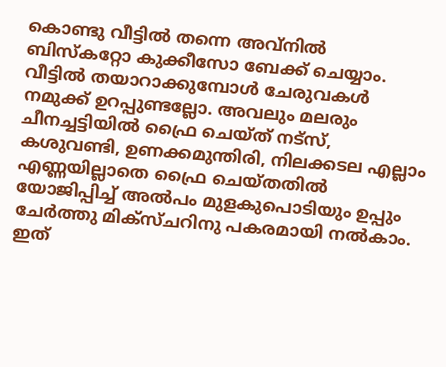കൊണ്ടു വീട്ടിൽ തന്നെ അവ്നിൽ ബിസ്കറ്റോ കുക്കീസോ ബേക്ക് ചെയ്യാം. വീട്ടിൽ തയാറാക്കുമ്പോൾ ചേരുവകൾ നമുക്ക് ഉറപ്പുണ്ടല്ലോ. അവലും മലരും ചീനച്ചട്ടിയിൽ ഫ്രൈ ചെയ്ത് നട്സ്, കശുവണ്ടി, ഉണക്കമുന്തിരി, നിലക്കടല എല്ലാം എണ്ണയില്ലാതെ ഫ്രൈ ചെയ്തതിൽ യോജിപ്പിച്ച് അൽപം മുളകുപൊടിയും ഉപ്പും ചേർത്തു മിക്സ്ചറിനു പകരമായി നൽകാം. ഇത്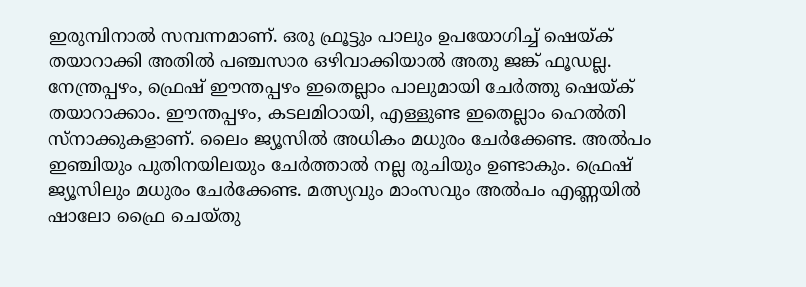ഇരുമ്പിനാൽ സമ്പന്നമാണ്. ഒരു ഫ്രൂട്ടും പാലും ഉപയോഗിച്ച് ഷെയ്ക് തയാറാക്കി അതിൽ പഞ്ചസാര ഒഴിവാക്കിയാൽ അതു ജങ്ക് ഫൂഡല്ല.
നേന്ത്രപ്പഴം, ഫ്രെഷ് ഈന്തപ്പഴം ഇതെല്ലാം പാലുമായി ചേർത്തു ഷെയ്ക് തയാറാക്കാം. ഈന്തപ്പഴം, കടലമിഠായി, എള്ളുണ്ട ഇതെല്ലാം ഹെൽതി സ്നാക്കുകളാണ്. ലൈം ജ്യൂസിൽ അധികം മധുരം ചേർക്കേണ്ട. അൽപം ഇഞ്ചിയും പുതിനയിലയും ചേർത്താൽ നല്ല രുചിയും ഉണ്ടാകും. ഫ്രെഷ് ജ്യൂസിലും മധുരം ചേർക്കേണ്ട. മത്സ്യവും മാംസവും അൽപം എണ്ണയിൽ ഷാലോ ഫ്രൈ ചെയ്തു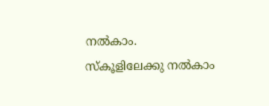നൽകാം.
സ്കൂളിലേക്കു നൽകാം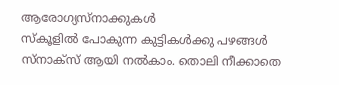ആരോഗ്യസ്നാക്കുകൾ
സ്കൂളിൽ പോകുന്ന കുട്ടികൾക്കു പഴങ്ങൾ സ്നാക്സ് ആയി നൽകാം. തൊലി നീക്കാതെ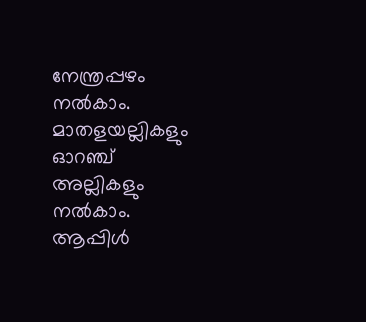നേന്ത്രപ്പഴം നൽകാം. മാതളയല്ലികളും ഓറഞ്ച് അല്ലികളും നൽകാം. ആപ്പിൾ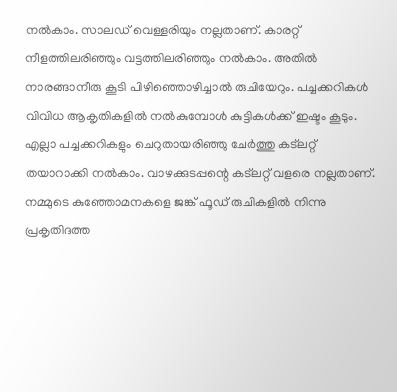നൽകാം. സാലഡ് വെള്ളരിയും നല്ലതാണ്. കാരറ്റ് നീളത്തിലരിഞ്ഞും വട്ടത്തിലരിഞ്ഞും നൽകാം. അതിൽ നാരങ്ങാനീരു കൂടി പിഴിഞ്ഞൊഴിച്ചാൽ രുചിയേറും. പച്ചക്കറികൾ വിവിധ ആകൃതികളിൽ നൽകുമ്പോൾ കുട്ടികൾക്ക് ഇഷ്ടം കൂടും. എല്ലാ പച്ചക്കറികളും ചെറുതായരിഞ്ഞു ചേർത്തു കട്ലറ്റ് തയാറാക്കി നൽകാം. വാഴക്കുടപ്പന്റെ കട്ലറ്റ് വളരെ നല്ലതാണ്.
നമ്മുടെ കുഞ്ഞോമനകളെ ജങ്ക് ഫൂഡ് രുചികളിൽ നിന്നു പ്രകൃതിദത്ത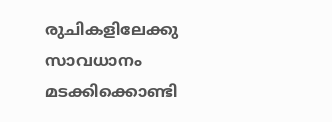രുചികളിലേക്കു സാവധാനം മടക്കിക്കൊണ്ടി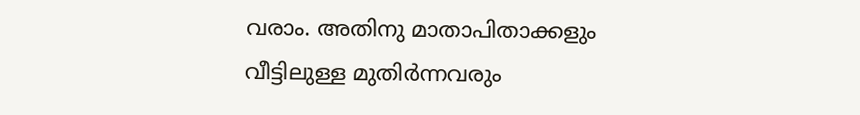വരാം. അതിനു മാതാപിതാക്കളും വീട്ടിലുള്ള മുതിർന്നവരും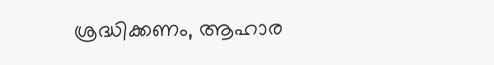ശ്രദ്ധിക്കണം, ആഹാര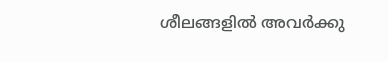ശീലങ്ങളിൽ അവർക്കു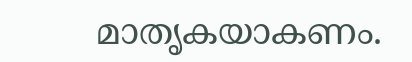മാതൃകയാകണം.